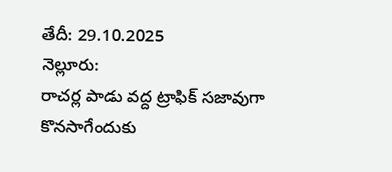తేదీ: 29.10.2025
నెల్లూరు:
రాచర్ల పాడు వద్ద ట్రాఫిక్ సజావుగా కొనసాగేందుకు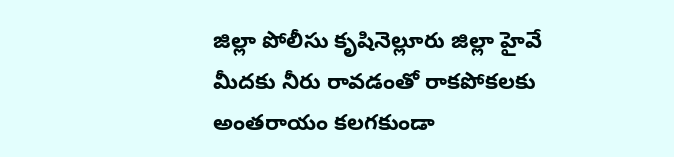జిల్లా పోలీసు కృషినెల్లూరు జిల్లా హైవే మీదకు నీరు రావడంతో రాకపోకలకు అంతరాయం కలగకుండా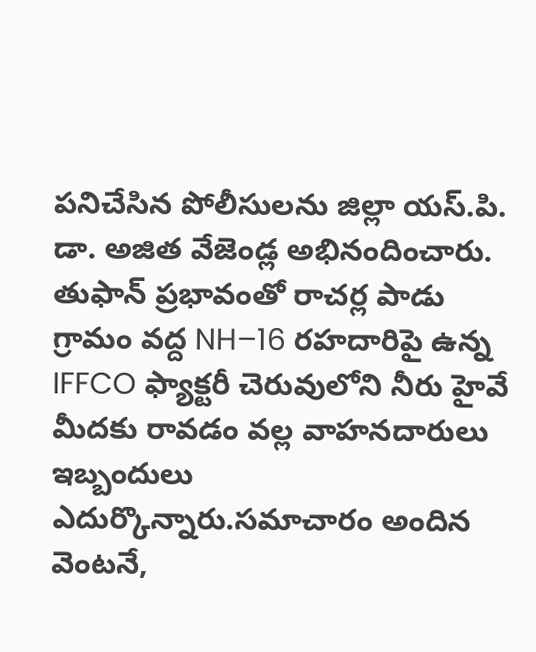పనిచేసిన పోలీసులను జిల్లా యస్.పి. డా. అజిత వేజెండ్ల అభినందించారు. తుఫాన్ ప్రభావంతో రాచర్ల పాడు గ్రామం వద్ద NH–16 రహదారిపై ఉన్న IFFCO ఫ్యాక్టరీ చెరువులోని నీరు హైవే మీదకు రావడం వల్ల వాహనదారులు ఇబ్బందులు ఎదుర్కొన్నారు.సమాచారం అందిన వెంటనే,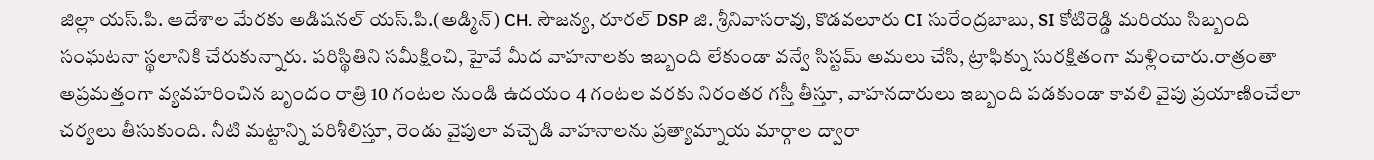జిల్లా యస్.పి. ఆదేశాల మేరకు అడిషనల్ యస్.పి.(అడ్మిన్) CH. సౌజన్య, రూరల్ DSP జి. శ్రీనివాసరావు, కొడవలూరు CI సురేంద్రబాబు, SI కోటిరెడ్డి మరియు సిబ్బంది సంఘటనా స్థలానికి చేరుకున్నారు. పరిస్థితిని సమీక్షించి, హైవే మీద వాహనాలకు ఇబ్బంది లేకుండా వన్వే సిస్టమ్ అమలు చేసి, ట్రాఫిక్ను సురక్షితంగా మళ్లించారు.రాత్రంతా అప్రమత్తంగా వ్యవహరించిన బృందం రాత్రి 10 గంటల నుండి ఉదయం 4 గంటల వరకు నిరంతర గస్తీ తీస్తూ, వాహనదారులు ఇబ్బంది పడకుండా కావలి వైపు ప్రయాణించేలా చర్యలు తీసుకుంది. నీటి మట్టాన్ని పరిశీలిస్తూ, రెండు వైపులా వచ్చెడి వాహనాలను ప్రత్యామ్నాయ మార్గాల ద్వారా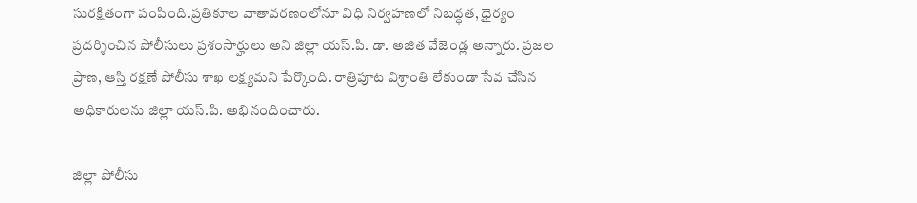సురక్షితంగా పంపింది.ప్రతికూల వాతావరణంలోనూ విధి నిర్వహణలో నిబద్ధత, ధైర్యం ప్రదర్శించిన పోలీసులు ప్రశంసార్హులు అని జిల్లా యస్.పి. డా. అజిత వేజెండ్ల అన్నారు. ప్రజల ప్రాణ, ఆస్తి రక్షణే పోలీసు శాఖ లక్ష్యమని పేర్కొంది. రాత్రిపూట విశ్రాంతి లేకుండా సేవ చేసిన అధికారులను జిల్లా యస్.పి. అభినందించారు.

జిల్లా పోలీసు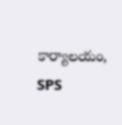కార్యాలయం, SPS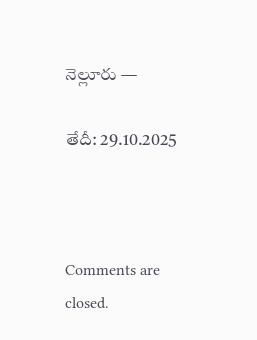నెల్లూరు —

తేదీ: 29.10.2025



Comments are closed.